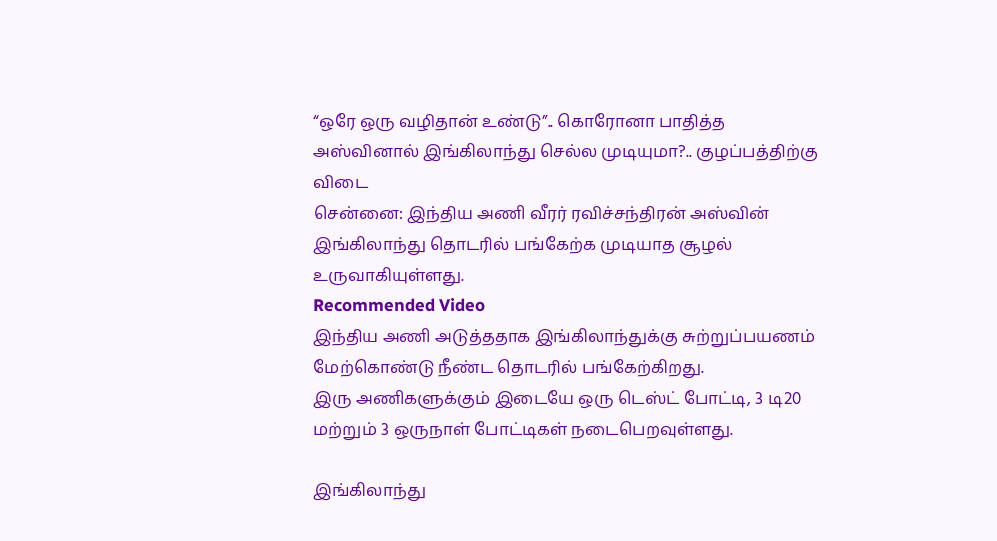“ஒரே ஒரு வழிதான் உண்டு”.. கொரோனா பாதித்த அஸ்வினால் இங்கிலாந்து செல்ல முடியுமா?.. குழப்பத்திற்கு விடை
சென்னை: இந்திய அணி வீரர் ரவிச்சந்திரன் அஸ்வின் இங்கிலாந்து தொடரில் பங்கேற்க முடியாத சூழல் உருவாகியுள்ளது.
Recommended Video
இந்திய அணி அடுத்ததாக இங்கிலாந்துக்கு சுற்றுப்பயணம் மேற்கொண்டு நீண்ட தொடரில் பங்கேற்கிறது.
இரு அணிகளுக்கும் இடையே ஒரு டெஸ்ட் போட்டி, 3 டி20 மற்றும் 3 ஒருநாள் போட்டிகள் நடைபெறவுள்ளது.

இங்கிலாந்து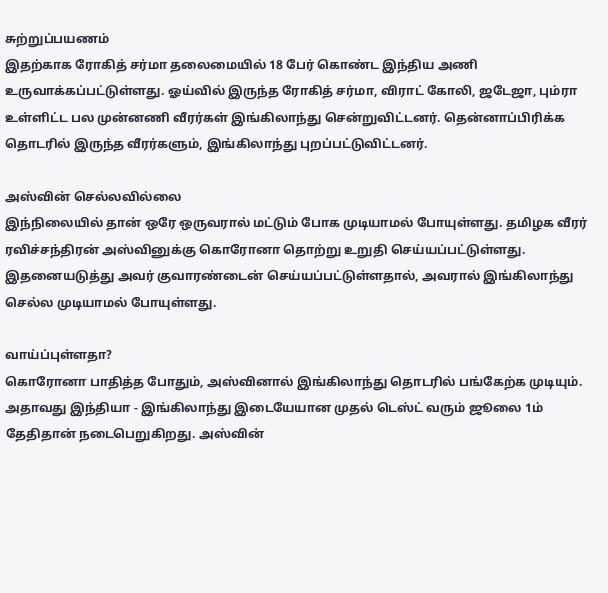சுற்றுப்பயணம்
இதற்காக ரோகித் சர்மா தலைமையில் 18 பேர் கொண்ட இந்திய அணி உருவாக்கப்பட்டுள்ளது. ஓய்வில் இருந்த ரோகித் சர்மா, விராட் கோலி, ஜடேஜா, பும்ரா உள்ளிட்ட பல முன்னணி வீரர்கள் இங்கிலாந்து சென்றுவிட்டனர். தென்னாப்பிரிக்க தொடரில் இருந்த வீரர்களும், இங்கிலாந்து புறப்பட்டுவிட்டனர்.

அஸ்வின் செல்லவில்லை
இந்நிலையில் தான் ஒரே ஒருவரால் மட்டும் போக முடியாமல் போயுள்ளது. தமிழக வீரர் ரவிச்சந்திரன் அஸ்வினுக்கு கொரோனா தொற்று உறுதி செய்யப்பட்டுள்ளது. இதனையடுத்து அவர் குவாரண்டைன் செய்யப்பட்டுள்ளதால், அவரால் இங்கிலாந்து செல்ல முடியாமல் போயுள்ளது.

வாய்ப்புள்ளதா?
கொரோனா பாதித்த போதும், அஸ்வினால் இங்கிலாந்து தொடரில் பங்கேற்க முடியும். அதாவது இந்தியா - இங்கிலாந்து இடையேயான முதல் டெஸ்ட் வரும் ஜூலை 1ம் தேதிதான் நடைபெறுகிறது. அஸ்வின்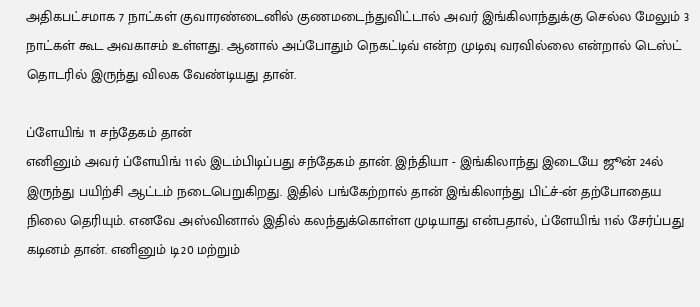அதிகபட்சமாக 7 நாட்கள் குவாரண்டைனில் குணமடைந்துவிட்டால் அவர் இங்கிலாந்துக்கு செல்ல மேலும் 3 நாட்கள் கூட அவகாசம் உள்ளது. ஆனால் அப்போதும் நெகட்டிவ் என்ற முடிவு வரவில்லை என்றால் டெஸ்ட் தொடரில் இருந்து விலக வேண்டியது தான்.

ப்ளேயிங் 11 சந்தேகம் தான்
எனினும் அவர் ப்ளேயிங் 11ல் இடம்பிடிப்பது சந்தேகம் தான். இந்தியா - இங்கிலாந்து இடையே ஜூன் 24ல் இருந்து பயிற்சி ஆட்டம் நடைபெறுகிறது. இதில் பங்கேற்றால் தான் இங்கிலாந்து பிட்ச்-ன் தற்போதைய நிலை தெரியும். எனவே அஸ்வினால் இதில் கலந்துக்கொள்ள முடியாது என்பதால், ப்ளேயிங் 11ல் சேர்ப்பது கடினம் தான். எனினும் டி20 மற்றும்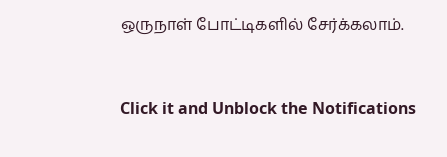ஒருநாள் போட்டிகளில் சேர்க்கலாம்.


Click it and Unblock the Notifications